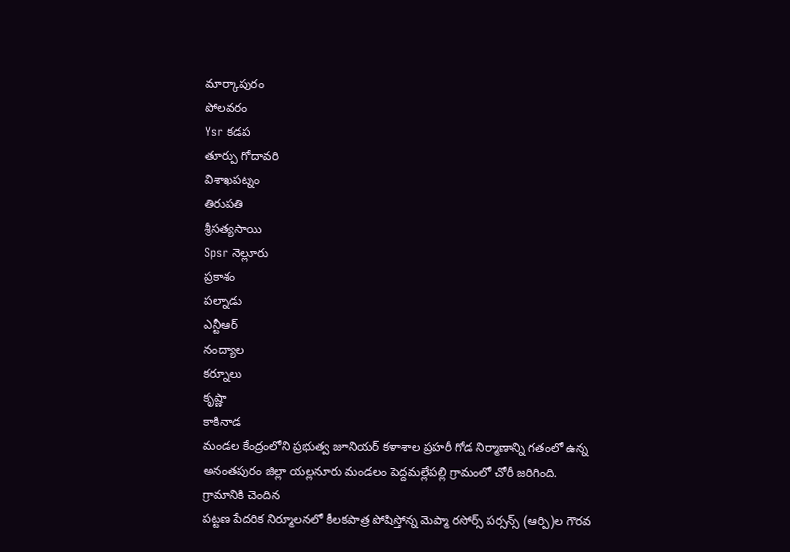మార్కాపురం
పోలవరం
Ysr కడప
తూర్పు గోదావరి
విశాఖపట్నం
తిరుపతి
శ్రీసత్యసాయి
Spsr నెల్లూరు
ప్రకాశం
పల్నాడు
ఎన్టీఆర్
నంద్యాల
కర్నూలు
కృష్ణా
కాకినాడ
మండల కేంద్రంలోని ప్రభుత్వ జూనియర్ కళాశాల ప్రహరీ గోడ నిర్మాణాన్ని గతంలో ఉన్న
అనంతపురం జిల్లా యల్లనూరు మండలం పెద్దమల్లేపల్లి గ్రామంలో చోరీ జరిగింది. గ్రామానికి చెందిన
పట్టణ పేదరిక నిర్మూలనలో కీలకపాత్ర పోషిస్తోన్న మెప్మా రసోర్స్ పర్సన్స్ (ఆర్పి)ల గౌరవ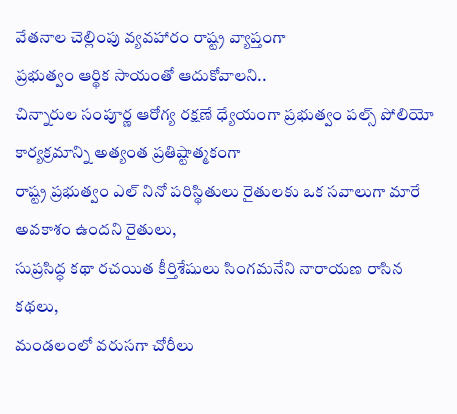వేతనాల చెల్లింపు వ్యవహారం రాష్ట్ర వ్యాప్తంగా
ప్రభుత్వం ఆర్థిక సాయంతో ఆదుకోవాలని..
చిన్నారుల సంపూర్ణ ఆరోగ్య రక్షణే ధ్యేయంగా ప్రభుత్వం పల్స్ పోలియో కార్యక్రమాన్ని అత్యంత ప్రతిష్టాత్మకంగా
రాష్ట్ర ప్రభుత్వం ఎల్ నినో పరిస్థితులు రైతులకు ఒక సవాలుగా మారే అవకాశం ఉందని రైతులు,
సుప్రసిద్ధ కథా రచయిత కీర్తిశేషులు సింగమనేని నారాయణ రాసిన కథలు,
మండలంలో వరుసగా చోరీలు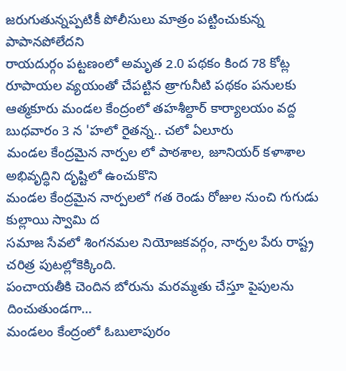జరుగుతున్నప్పటికీ పోలీసులు మాత్రం పట్టించుకున్న పాపానపోలేదని
రాయదుర్గం పట్టణంలో అమృత 2.0 పథకం కింద 78 కోట్ల రూపాయల వ్యయంతో చేపట్టిన త్రాగునీటి పథకం పనులకు
ఆత్మకూరు మండల కేంద్రంలో తహశీల్దార్ కార్యాలయం వద్ద బుధవారం 3 న 'హలో రైతన్న.. చలో ఏలూరు
మండల కేంద్రమైన నార్పల లో పాఠశాల, జూనియర్ కళాశాల అభివృద్ధిని దృష్టిలో ఉంచుకొని
మండల కేంద్రమైన నార్పలలో గత రెండు రోజుల నుంచి గుగుడు కుల్లాయి స్వామి ద
సమాజ సేవలో శింగనమల నియోజకవర్గం, నార్పల పేరు రాష్ట్ర చరిత్ర పుటల్లోకెక్కింది.
పంచాయతీకి చెందిన బోరును మరమ్మతు చేస్తూ పైపులను దించుతుండగా…
మండలం కేంద్రంలో ఓబులాపురం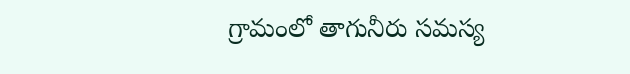గ్రామంలో తాగునీరు సమస్య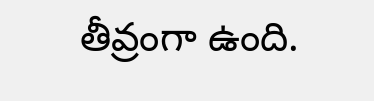తీవ్రంగా ఉంది.